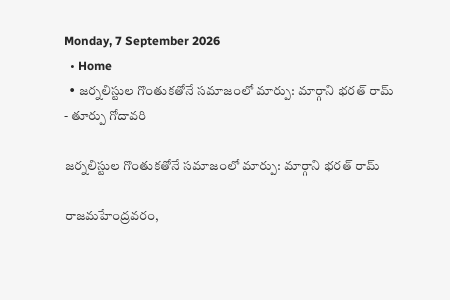Monday, 7 September 2026
  • Home
  • జర్నలిస్టుల గొంతుకతోనే సమాజంలో మార్పు: మార్గాని భరత్ రామ్
- తూర్పు గోదావరి

జర్నలిస్టుల గొంతుకతోనే సమాజంలో మార్పు: మార్గాని భరత్ రామ్

రాజమహేంద్రవరం,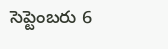సెప్టెంబరు 6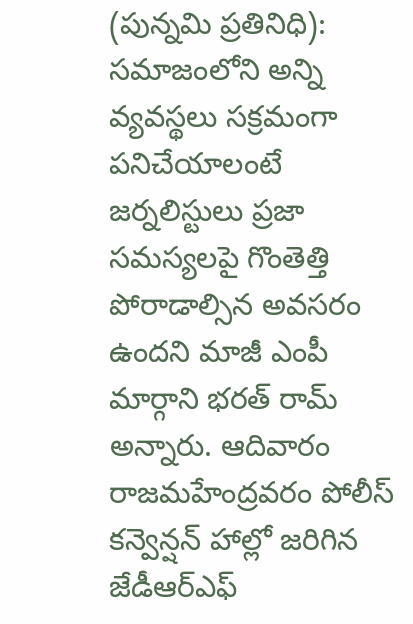(పున్నమి ప్రతినిధి): సమాజంలోని అన్ని వ్యవస్థలు సక్రమంగా పనిచేయాలంటే జర్నలిస్టులు ప్రజా సమస్యలపై గొంతెత్తి పోరాడాల్సిన అవసరం ఉందని మాజీ ఎంపీ మార్గాని భరత్ రామ్ అన్నారు. ఆదివారం రాజమహేంద్రవరం పోలీస్ కన్వెన్షన్ హాల్లో జరిగిన జేడీఆర్ఎఫ్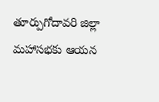తూర్పుగోదావరి జిల్లా మహాసభకు ఆయన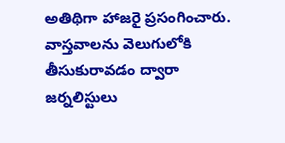అతిథిగా హాజరై ప్రసంగించారు. వాస్తవాలను వెలుగులోకి తీసుకురావడం ద్వారా జర్నలిస్టులు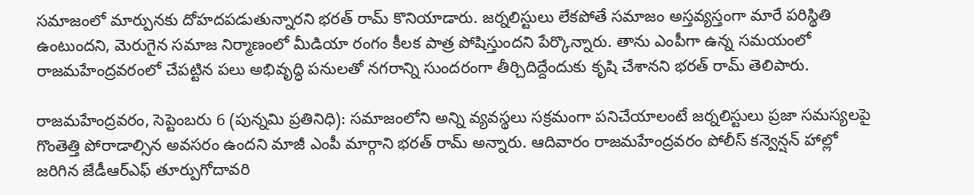సమాజంలో మార్పునకు దోహదపడుతున్నారని భరత్ రామ్ కొనియాడారు. జర్నలిస్టులు లేకపోతే సమాజం అస్తవ్యస్తంగా మారే పరిస్థితి ఉంటుందని, మెరుగైన సమాజ నిర్మాణంలో మీడియా రంగం కీలక పాత్ర పోషిస్తుందని పేర్కొన్నారు. తాను ఎంపీగా ఉన్న సమయంలో రాజమహేంద్రవరంలో చేపట్టిన పలు అభివృద్ధి పనులతో నగరాన్ని సుందరంగా తీర్చిదిద్దేందుకు కృషి చేశానని భరత్ రామ్ తెలిపారు.

రాజమహేంద్రవరం, సెప్టెంబరు 6 (పున్నమి ప్రతినిధి): సమాజంలోని అన్ని వ్యవస్థలు సక్రమంగా పనిచేయాలంటే జర్నలిస్టులు ప్రజా సమస్యలపై గొంతెత్తి పోరాడాల్సిన అవసరం ఉందని మాజీ ఎంపీ మార్గాని భరత్ రామ్ అన్నారు. ఆదివారం రాజమహేంద్రవరం పోలీస్ కన్వెన్షన్ హాల్లో జరిగిన జేడీఆర్ఎఫ్ తూర్పుగోదావరి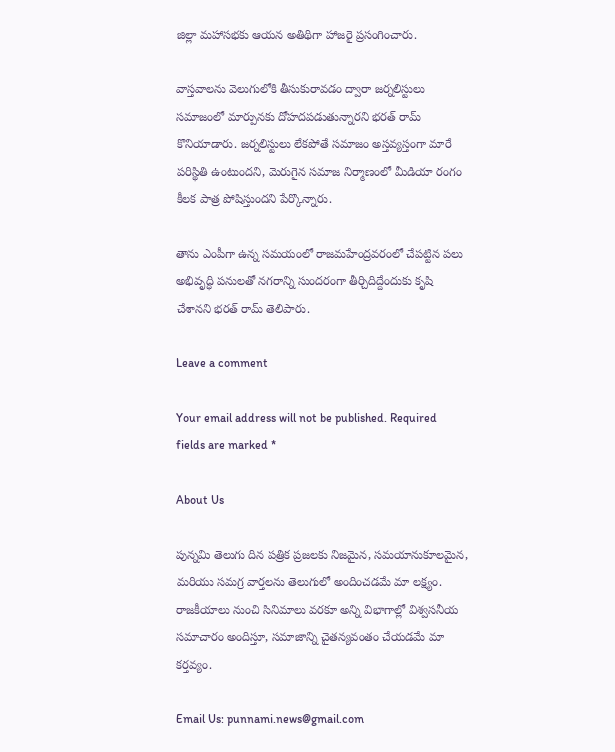జిల్లా మహాసభకు ఆయన అతిథిగా హాజరై ప్రసంగించారు.

వాస్తవాలను వెలుగులోకి తీసుకురావడం ద్వారా జర్నలిస్టులు సమాజంలో మార్పునకు దోహదపడుతున్నారని భరత్ రామ్ కొనియాడారు. జర్నలిస్టులు లేకపోతే సమాజం అస్తవ్యస్తంగా మారే పరిస్థితి ఉంటుందని, మెరుగైన సమాజ నిర్మాణంలో మీడియా రంగం కీలక పాత్ర పోషిస్తుందని పేర్కొన్నారు.

తాను ఎంపీగా ఉన్న సమయంలో రాజమహేంద్రవరంలో చేపట్టిన పలు అభివృద్ధి పనులతో నగరాన్ని సుందరంగా తీర్చిదిద్దేందుకు కృషి చేశానని భరత్ రామ్ తెలిపారు.

Leave a comment

Your email address will not be published. Required fields are marked *

About Us

పున్నమి తెలుగు దిన పత్రిక ప్రజలకు నిజమైన, సమయానుకూలమైన, మరియు సమగ్ర వార్తలను తెలుగులో అందించడమే మా లక్ష్యం.
రాజకీయాలు నుంచి సినిమాలు వరకూ అన్ని విభాగాల్లో విశ్వసనీయ సమాచారం అందిస్తూ, సమాజాన్ని చైతన్యవంతం చేయడమే మా కర్తవ్యం.

Email Us: punnami.news@gmail.com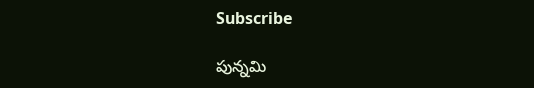Subscribe

పున్నమి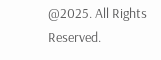@2025. All Rights Reserved.